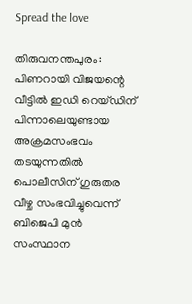Spread the love

തിരുവനന്തപുരം: പിണറായി വിജയന്റെ വീട്ടിൽ ഇഡി റെയ്ഡിന് പിന്നാലെയുണ്ടായ അക്രമസംഭവം തടയുന്നതിൽ പൊലീസിന് ഗുരുതര വീഴ്ച സംഭവിച്ചുവെന്ന് ബിജെപി മുൻ സംസ്ഥാന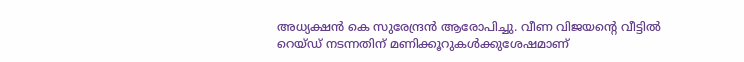അധ്യക്ഷൻ കെ സുരേന്ദ്രൻ ആരോപിച്ചു. വീണ വിജയന്റെ വീട്ടിൽ റെയ്ഡ് നടന്നതിന് മണിക്കൂറുകൾക്കുശേഷമാണ്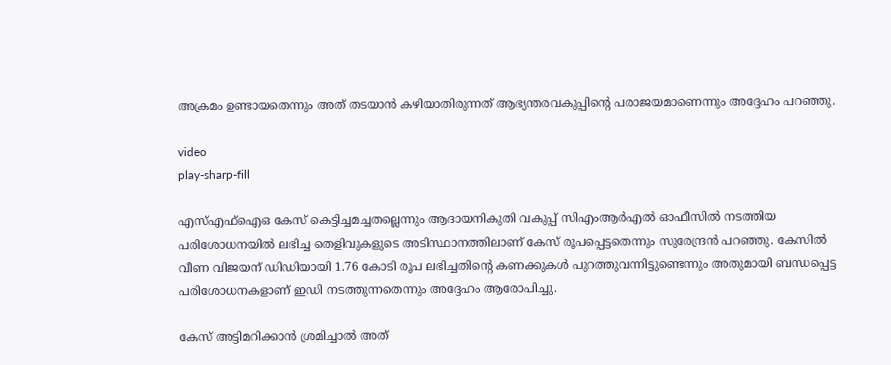അക്രമം ഉണ്ടായതെന്നും അത് തടയാൻ കഴിയാതിരുന്നത് ആഭ്യന്തരവകുപ്പിന്റെ പരാജയമാണെന്നും അദ്ദേഹം പറഞ്ഞു.

video
play-sharp-fill

എസ്‌എഫ്‌ഐഒ കേസ് കെട്ടിച്ചമച്ചതല്ലെന്നും ആദായനികുതി വകുപ്പ് സിഎംആർഎൽ ഓഫീസിൽ നടത്തിയ പരിശോധനയിൽ ലഭിച്ച തെളിവുകളുടെ അടിസ്ഥാനത്തിലാണ് കേസ് രൂപപ്പെട്ടതെന്നും സുരേന്ദ്രൻ പറഞ്ഞു. കേസിൽ വീണ വിജയന് ഡിഡിയായി 1.76 കോടി രൂപ ലഭിച്ചതിന്റെ കണക്കുകൾ പുറത്തുവന്നിട്ടുണ്ടെന്നും അതുമായി ബന്ധപ്പെട്ട പരിശോധനകളാണ് ഇഡി നടത്തുന്നതെന്നും അദ്ദേഹം ആരോപിച്ചു.

കേസ് അട്ടിമറിക്കാൻ ശ്രമിച്ചാൽ അത്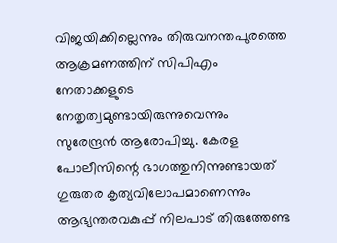വിജയിക്കില്ലെന്നും തിരുവനന്തപുരത്തെ ആക്രമണത്തിന് സിപിഎം നേതാക്കളുടെ നേതൃത്വമുണ്ടായിരുന്നുവെന്നും സുരേന്ദ്രൻ ആരോപിച്ചു. കേരള പോലീസിന്റെ ഭാഗത്തുനിന്നുണ്ടായത് ഗുരുതര കൃത്യവിലോപമാണെന്നും ആഭ്യന്തരവകുപ്പ് നിലപാട് തിരുത്തേണ്ട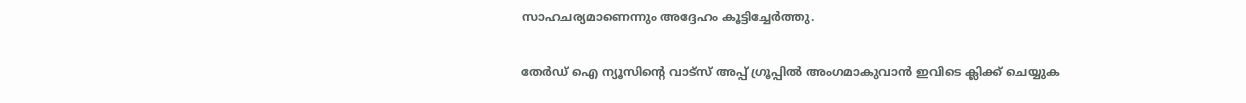സാഹചര്യമാണെന്നും അദ്ദേഹം കൂട്ടിച്ചേർത്തു.

തേർഡ് ഐ ന്യൂസിന്റെ വാട്സ് അപ്പ് ഗ്രൂപ്പിൽ അംഗമാകുവാൻ ഇവിടെ ക്ലിക്ക് ചെയ്യുക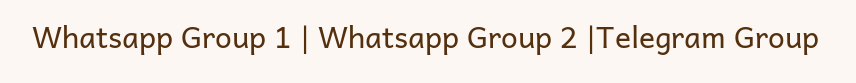Whatsapp Group 1 | Whatsapp Group 2 |Telegram Group